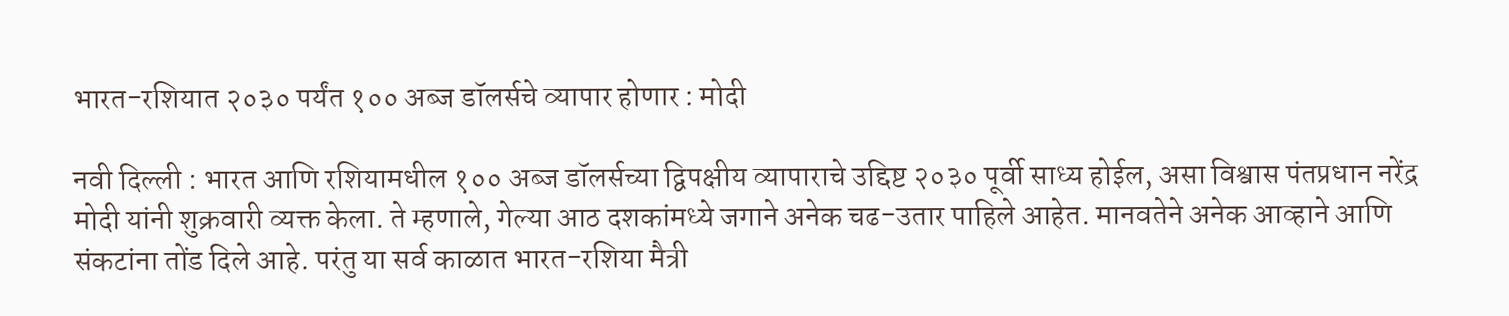भारत-रशियात २०३० पर्यंत १०० अब्ज डॉलर्सचे व्यापार होणार : मोदी

नवी दिल्ली : भारत आणि रशियामधील १०० अब्ज डॉलर्सच्या द्विपक्षीय व्यापाराचे उद्दिष्ट २०३० पूर्वी साध्य होईल, असा विश्वास पंतप्रधान नरेंद्र मोदी यांनी शुक्रवारी व्यक्त केला. ते म्हणाले, गेल्या आठ दशकांमध्ये जगाने अनेक चढ-उतार पाहिले आहेत. मानवतेने अनेक आव्हाने आणि संकटांना तोंड दिले आहे. परंतु या सर्व काळात भारत-रशिया मैत्री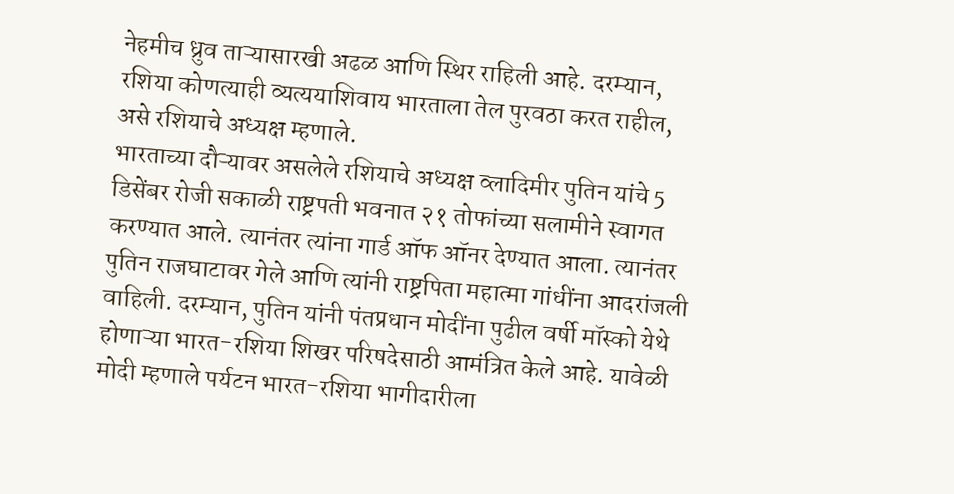नेहमीच ध्रुव ताऱ्यासारखी अढळ आणि स्थिर राहिली आहे. दरम्यान, रशिया कोणत्याही व्यत्ययाशिवाय भारताला तेल पुरवठा करत राहील, असे रशियाचे अध्यक्ष म्हणाले.
भारताच्या दौऱ्यावर असलेले रशियाचे अध्यक्ष व्लादिमीर पुतिन यांचे 5 डिसेंबर रोजी सकाळी राष्ट्रपती भवनात २१ तोफांच्या सलामीने स्वागत करण्यात आले. त्यानंतर त्यांना गार्ड ऑफ ऑनर देण्यात आला. त्यानंतर पुतिन राजघाटावर गेले आणि त्यांनी राष्ट्रपिता महात्मा गांधींना आदरांजली वाहिली. दरम्यान, पुतिन यांनी पंतप्रधान मोदींना पुढील वर्षी मॉस्को येथे होणाऱ्या भारत-रशिया शिखर परिषदेसाठी आमंत्रित केले आहे. यावेळी मोदी म्हणाले पर्यटन भारत-रशिया भागीदारीला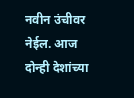नवीन उंचीवर नेईल. आज दोन्ही देशांच्या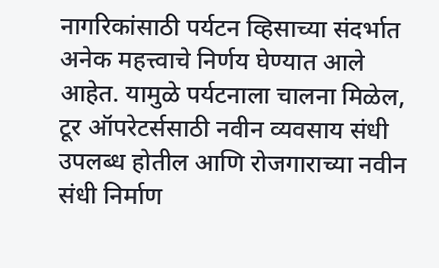नागरिकांसाठी पर्यटन व्हिसाच्या संदर्भात अनेक महत्त्वाचे निर्णय घेण्यात आले आहेत. यामुळे पर्यटनाला चालना मिळेल, टूर ऑपरेटर्ससाठी नवीन व्यवसाय संधी उपलब्ध होतील आणि रोजगाराच्या नवीन संधी निर्माण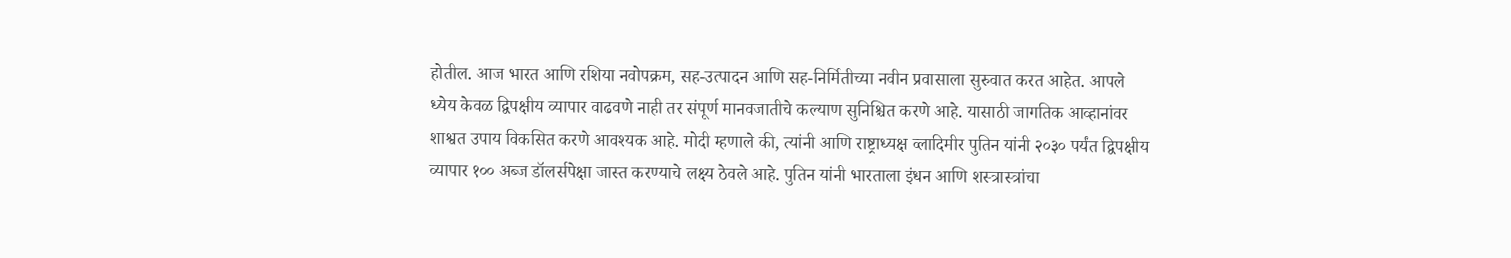होतील. आज भारत आणि रशिया नवोपक्रम, सह-उत्पादन आणि सह-निर्मितीच्या नवीन प्रवासाला सुरुवात करत आहेत. आपले ध्येय केवळ द्विपक्षीय व्यापार वाढवणे नाही तर संपूर्ण मानवजातीचे कल्याण सुनिश्चित करणे आहे. यासाठी जागतिक आव्हानांवर शाश्वत उपाय विकसित करणे आवश्यक आहे. मोदी म्हणाले की, त्यांनी आणि राष्ट्राध्यक्ष व्लादिमीर पुतिन यांनी २०३० पर्यंत द्विपक्षीय व्यापार १०० अब्ज डॉलर्सपेक्षा जास्त करण्याचे लक्ष्य ठेवले आहे. पुतिन यांनी भारताला इंधन आणि शस्त्रास्त्रांचा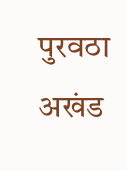पुरवठा अखंड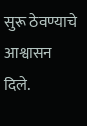सुरू ठेवण्याचे आश्वासन दिले.